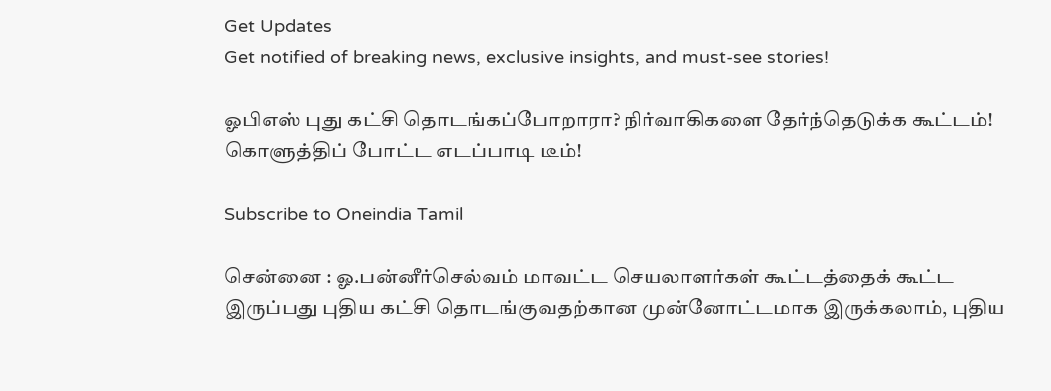Get Updates
Get notified of breaking news, exclusive insights, and must-see stories!

ஓபிஎஸ் புது கட்சி தொடங்கப்போறாரா? நிர்வாகிகளை தேர்ந்தெடுக்க கூட்டம்! கொளுத்திப் போட்ட எடப்பாடி டீம்!

Subscribe to Oneindia Tamil

சென்னை : ஓ.பன்னீர்செல்வம் மாவட்ட செயலாளர்கள் கூட்டத்தைக் கூட்ட இருப்பது புதிய கட்சி தொடங்குவதற்கான முன்னோட்டமாக இருக்கலாம், புதிய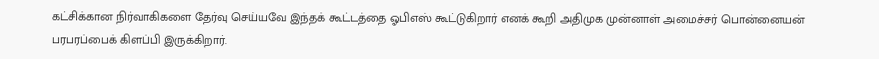கட்சிக்கான நிர்வாகிகளை தேர்வு செய்யவே இந்தக் கூட்டத்தை ஓபிஎஸ் கூட்டுகிறார் எனக் கூறி அதிமுக முன்னாள் அமைச்சர் பொன்னையன் பரபரப்பைக் கிளப்பி இருக்கிறார்.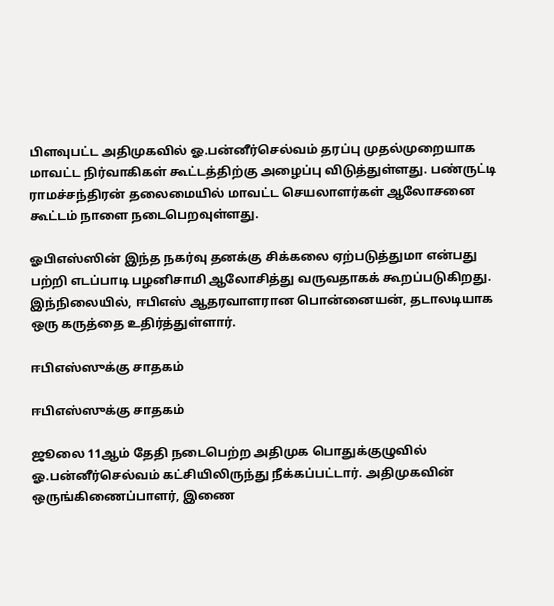பிளவுபட்ட அதிமுகவில் ஓ.பன்னீர்செல்வம் தரப்பு முதல்முறையாக மாவட்ட நிர்வாகிகள் கூட்டத்திற்கு அழைப்பு விடுத்துள்ளது. பண்ருட்டி ராமச்சந்திரன் தலைமையில் மாவட்ட செயலாளர்கள் ஆலோசனை கூட்டம் நாளை நடைபெறவுள்ளது.

ஓபிஎஸ்ஸின் இந்த நகர்வு தனக்கு சிக்கலை ஏற்படுத்துமா என்பது பற்றி எடப்பாடி பழனிசாமி ஆலோசித்து வருவதாகக் கூறப்படுகிறது. இந்நிலையில், ஈபிஎஸ் ஆதரவாளரான பொன்னையன், தடாலடியாக ஒரு கருத்தை உதிர்த்துள்ளார்.

ஈபிஎஸ்ஸுக்கு சாதகம்

ஈபிஎஸ்ஸுக்கு சாதகம்

ஜூலை 11ஆம் தேதி நடைபெற்ற அதிமுக பொதுக்குழுவில் ஓ.பன்னீர்செல்வம் கட்சியிலிருந்து நீக்கப்பட்டார். அதிமுகவின் ஒருங்கிணைப்பாளர், இணை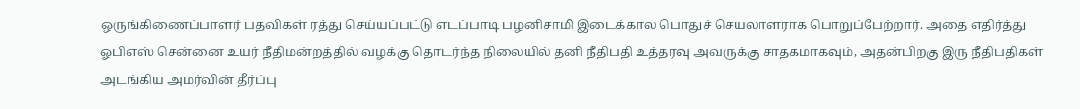ஒருங்கிணைப்பாளர் பதவிகள் ரத்து செய்யப்பட்டு எடப்பாடி பழனிசாமி இடைக்கால பொதுச் செயலாளராக பொறுப்பேற்றார். அதை எதிர்த்து ஓபிஎஸ் சென்னை உயர் நீதிமன்றத்தில் வழக்கு தொடர்ந்த நிலையில் தனி நீதிபதி உத்தரவு அவருக்கு சாதகமாகவும், அதன்பிறகு இரு நீதிபதிகள் அடங்கிய அமர்வின் தீர்ப்பு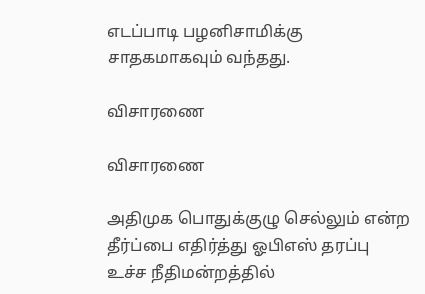எடப்பாடி பழனிசாமிக்கு சாதகமாகவும் வந்தது.

விசாரணை

விசாரணை

அதிமுக பொதுக்குழு செல்லும் என்ற தீர்ப்பை எதிர்த்து ஓபிஎஸ் தரப்பு உச்ச நீதிமன்றத்தில்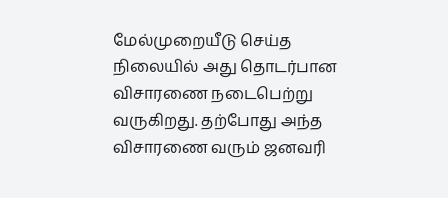மேல்முறையீடு செய்த நிலையில் அது தொடர்பான விசாரணை நடைபெற்று வருகிறது. தற்போது அந்த விசாரணை வரும் ஜனவரி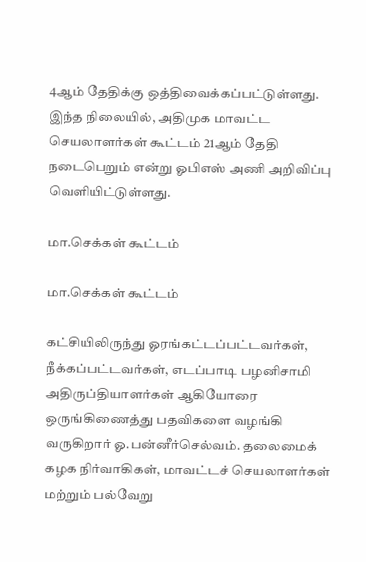4ஆம் தேதிக்கு ஒத்திவைக்கப்பட்டுள்ளது. இந்த நிலையில், அதிமுக மாவட்ட செயலாளர்கள் கூட்டம் 21ஆம் தேதி நடைபெறும் என்று ஓபிஎஸ் அணி அறிவிப்பு வெளியிட்டுள்ளது.

மா.செக்கள் கூட்டம்

மா.செக்கள் கூட்டம்

கட்சியிலிருந்து ஓரங்கட்டப்பட்டவர்கள், நீக்கப்பட்டவர்கள், எடப்பாடி பழனிசாமி அதிருப்தியாளர்கள் ஆகியோரை ஒருங்கிணைத்து பதவிகளை வழங்கி வருகிறார் ஓ.பன்னீர்செல்வம். தலைமைக் கழக நிர்வாகிகள், மாவட்டச் செயலாளர்கள் மற்றும் பல்வேறு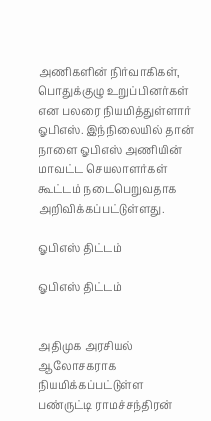அணிகளின் நிர்வாகிகள், பொதுக்குழு உறுப்பினர்கள் என பலரை நியமித்துள்ளார் ஓபிஎஸ். இந்நிலையில் தான் நாளை ஓபிஎஸ் அணியின் மாவட்ட செயலாளர்கள் கூட்டம் நடைபெறுவதாக அறிவிக்கப்பட்டுள்ளது.

ஓபிஎஸ் திட்டம்

ஓபிஎஸ் திட்டம்


அதிமுக அரசியல் ஆலோசகராக நியமிக்கப்பட்டுள்ள பண்ருட்டி ராமச்சந்திரன்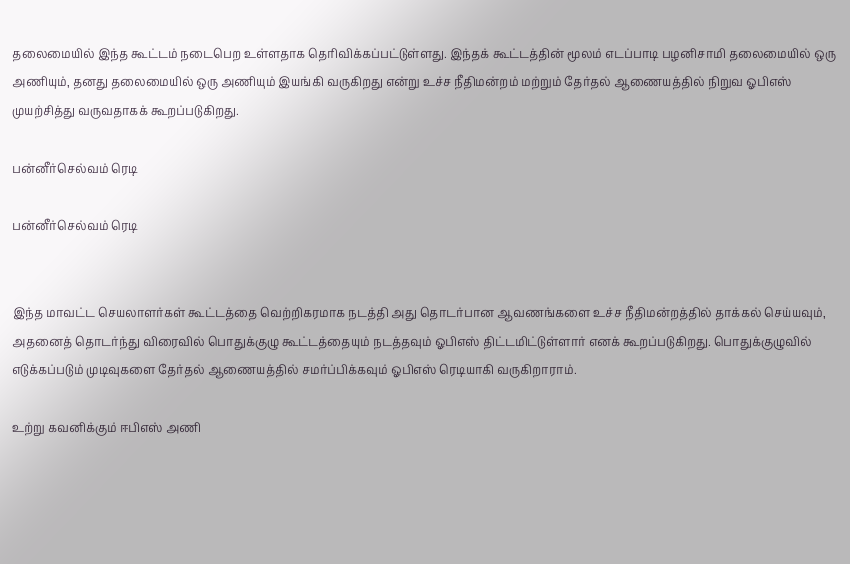தலைமையில் இந்த கூட்டம் நடைபெற உள்ளதாக தெரிவிக்கப்பட்டுள்ளது. இந்தக் கூட்டத்தின் மூலம் எடப்பாடி பழனிசாமி தலைமையில் ஒரு அணியும், தனது தலைமையில் ஒரு அணியும் இயங்கி வருகிறது என்று உச்ச நீதிமன்றம் மற்றும் தேர்தல் ஆணையத்தில் நிறுவ ஓபிஎஸ் முயற்சித்து வருவதாகக் கூறப்படுகிறது.

பன்னீர்செல்வம் ரெடி

பன்னீர்செல்வம் ரெடி


இந்த மாவட்ட செயலாளர்கள் கூட்டத்தை வெற்றிகரமாக நடத்தி அது தொடர்பான ஆவணங்களை உச்ச நீதிமன்றத்தில் தாக்கல் செய்யவும், அதனைத் தொடர்ந்து விரைவில் பொதுக்குழு கூட்டத்தையும் நடத்தவும் ஓபிஎஸ் திட்டமிட்டுள்ளார் எனக் கூறப்படுகிறது. பொதுக்குழுவில் எடுக்கப்படும் முடிவுகளை தேர்தல் ஆணையத்தில் சமர்ப்பிக்கவும் ஓபிஎஸ் ரெடியாகி வருகிறாராம்.

உற்று கவனிக்கும் ஈபிஎஸ் அணி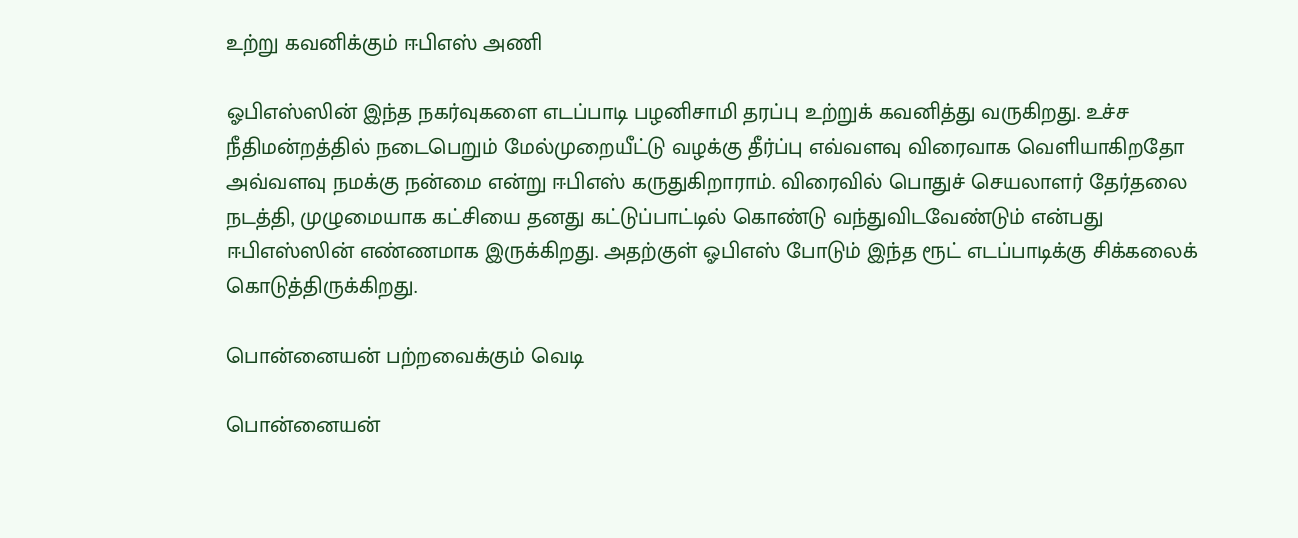உற்று கவனிக்கும் ஈபிஎஸ் அணி

ஓபிஎஸ்ஸின் இந்த நகர்வுகளை எடப்பாடி பழனிசாமி தரப்பு உற்றுக் கவனித்து வருகிறது. உச்ச நீதிமன்றத்தில் நடைபெறும் மேல்முறையீட்டு வழக்கு தீர்ப்பு எவ்வளவு விரைவாக வெளியாகிறதோ அவ்வளவு நமக்கு நன்மை என்று ஈபிஎஸ் கருதுகிறாராம். விரைவில் பொதுச் செயலாளர் தேர்தலை நடத்தி, முழுமையாக கட்சியை தனது கட்டுப்பாட்டில் கொண்டு வந்துவிடவேண்டும் என்பது ஈபிஎஸ்ஸின் எண்ணமாக இருக்கிறது. அதற்குள் ஓபிஎஸ் போடும் இந்த ரூட் எடப்பாடிக்கு சிக்கலைக் கொடுத்திருக்கிறது.

பொன்னையன் பற்றவைக்கும் வெடி

பொன்னையன்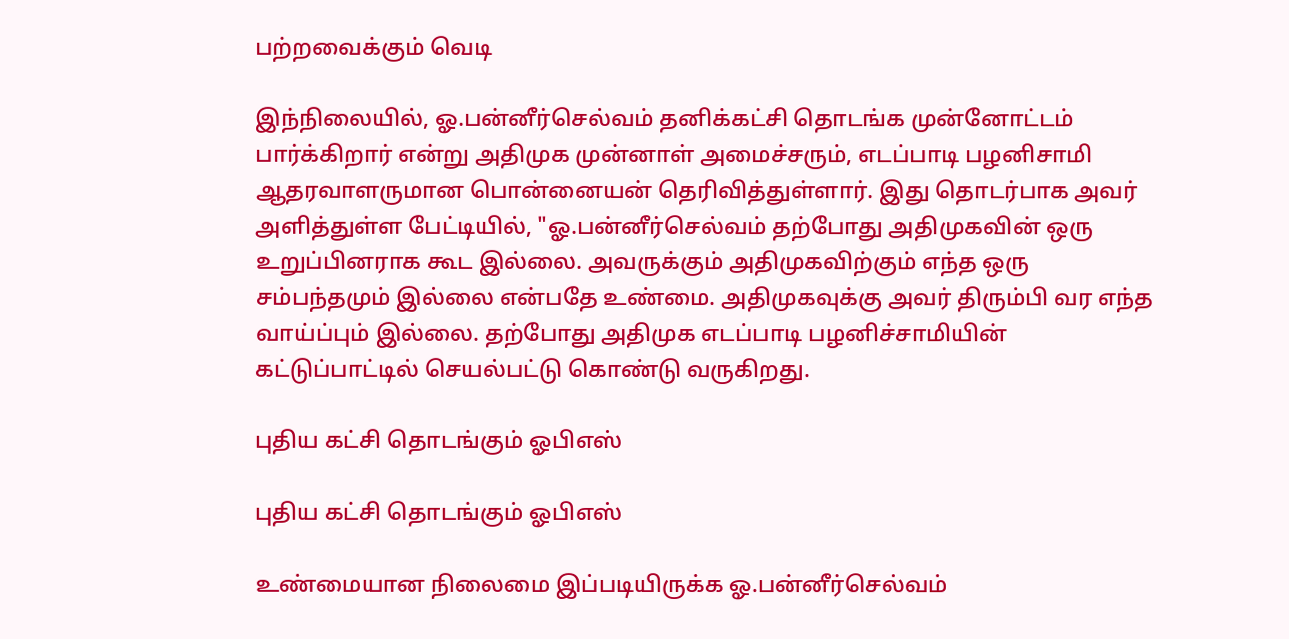பற்றவைக்கும் வெடி

இந்நிலையில், ஓ.பன்னீர்செல்வம் தனிக்கட்சி தொடங்க முன்னோட்டம் பார்க்கிறார் என்று அதிமுக முன்னாள் அமைச்சரும், எடப்பாடி பழனிசாமி ஆதரவாளருமான பொன்னையன் தெரிவித்துள்ளார். இது தொடர்பாக அவர் அளித்துள்ள பேட்டியில், "ஓ.பன்னீர்செல்வம் தற்போது அதிமுகவின் ஒரு உறுப்பினராக கூட இல்லை. அவருக்கும் அதிமுகவிற்கும் எந்த ஒரு சம்பந்தமும் இல்லை என்பதே உண்மை. அதிமுகவுக்கு அவர் திரும்பி வர எந்த வாய்ப்பும் இல்லை. தற்போது அதிமுக எடப்பாடி பழனிச்சாமியின் கட்டுப்பாட்டில் செயல்பட்டு கொண்டு வருகிறது.

புதிய கட்சி தொடங்கும் ஓபிஎஸ்

புதிய கட்சி தொடங்கும் ஓபிஎஸ்

உண்மையான நிலைமை இப்படியிருக்க ஓ.பன்னீர்செல்வம்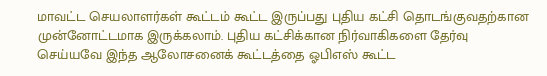மாவட்ட செயலாளர்கள் கூட்டம் கூட்ட இருப்பது புதிய கட்சி தொடங்குவதற்கான முன்னோட்டமாக இருக்கலாம். புதிய கட்சிக்கான நிர்வாகிகளை தேர்வு செய்யவே இந்த ஆலோசனைக் கூட்டத்தை ஓபிஎஸ் கூட்ட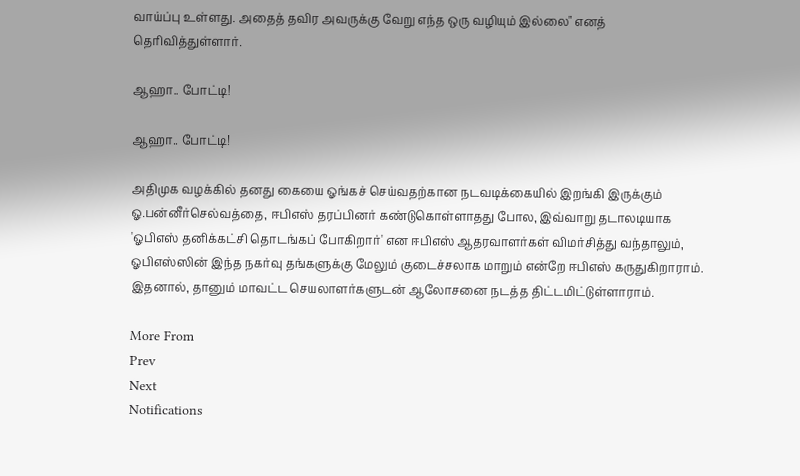வாய்ப்பு உள்ளது. அதைத் தவிர அவருக்கு வேறு எந்த ஒரு வழியும் இல்லை" எனத் தெரிவித்துள்ளார்.

ஆஹா.. போட்டி!

ஆஹா.. போட்டி!

அதிமுக வழக்கில் தனது கையை ஓங்கச் செய்வதற்கான நடவடிக்கையில் இறங்கி இருக்கும் ஓ.பன்னீர்செல்வத்தை, ஈபிஎஸ் தரப்பினர் கண்டுகொள்ளாதது போல, இவ்வாறு தடாலடியாக 'ஓபிஎஸ் தனிக்கட்சி தொடங்கப் போகிறார்' என ஈபிஎஸ் ஆதரவாளர்கள் விமர்சித்து வந்தாலும், ஓபிஎஸ்ஸின் இந்த நகர்வு தங்களுக்கு மேலும் குடைச்சலாக மாறும் என்றே ஈபிஎஸ் கருதுகிறாராம். இதனால், தானும் மாவட்ட செயலாளர்களுடன் ஆலோசனை நடத்த திட்டமிட்டுள்ளாராம்.

More From
Prev
Next
Notifications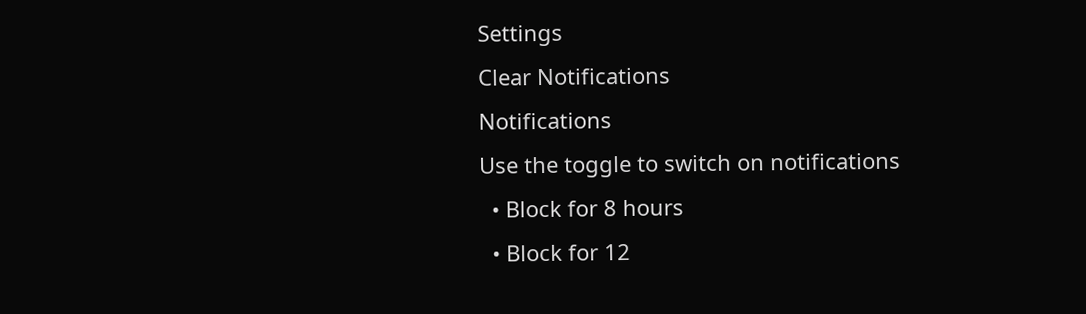Settings
Clear Notifications
Notifications
Use the toggle to switch on notifications
  • Block for 8 hours
  • Block for 12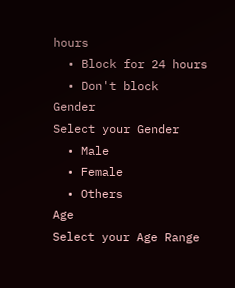hours
  • Block for 24 hours
  • Don't block
Gender
Select your Gender
  • Male
  • Female
  • Others
Age
Select your Age Range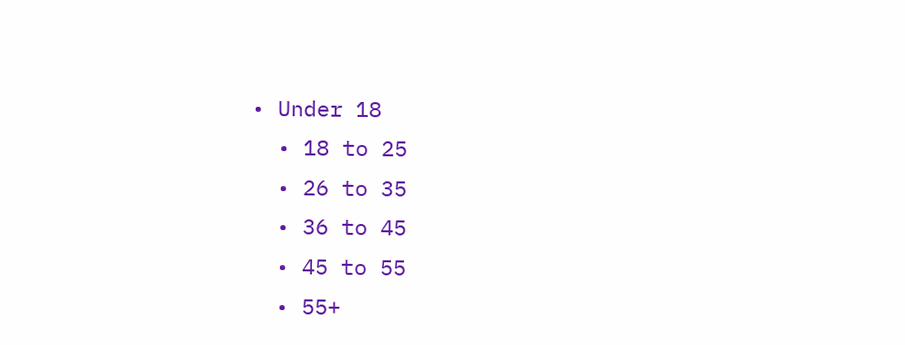• Under 18
  • 18 to 25
  • 26 to 35
  • 36 to 45
  • 45 to 55
  • 55+